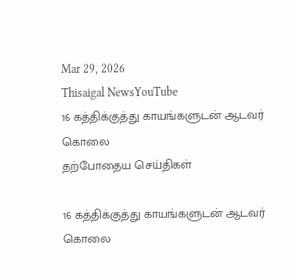Mar 29, 2026
Thisaigal NewsYouTube
16 கத்திக்குத்து காயங்களுடன் ஆடவர் கொலை
தற்போதைய செய்திகள்

16 கத்திக்குத்து காயங்களுடன் ஆடவர் கொலை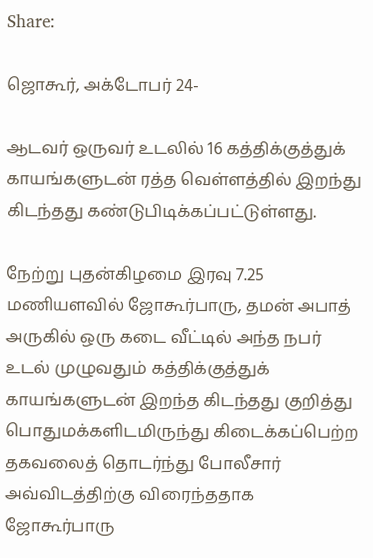Share:

ஜொகூர், அக்டோபர் 24-

ஆடவர் ஒருவர் உடலில் 16 கத்திக்குத்துக் காயங்களுடன் ரத்த வெள்ளத்தில் இறந்து கிடந்தது கண்டுபிடிக்கப்பட்டுள்ளது.

நேற்று புதன்கிழமை இரவு 7.25 மணியளவில் ஜோகூர்பாரு, தமன் அபாத் அருகில் ஒரு கடை வீட்டில் அந்த நபர் உடல் முழுவதும் கத்திக்குத்துக் காயங்களுடன் இறந்த கிடந்தது குறித்து பொதுமக்களிடமிருந்து கிடைக்கப்பெற்ற தகவலைத் தொடர்ந்து போலீசார் அவ்விடத்திற்கு விரைந்ததாக ஜோகூர்பாரு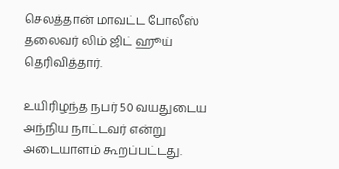செலத்தான் மாவட்ட போலீஸ் தலைவர் லிம் ஜிட் ஹூய் தெரிவித்தார்.

உயிரிழந்த நபர் 50 வயதுடைய அந்நிய நாட்டவர் என்று அடையாளம் கூறப்பட்டது.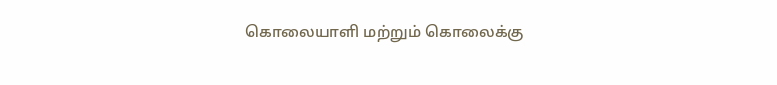கொலையாளி மற்றும் கொலைக்கு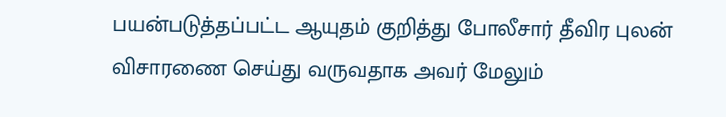பயன்படுத்தப்பட்ட ஆயுதம் குறித்து போலீசார் தீவிர புலன் விசாரணை செய்து வருவதாக அவர் மேலும்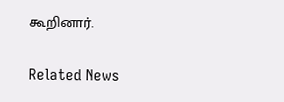கூறினார்.

Related News